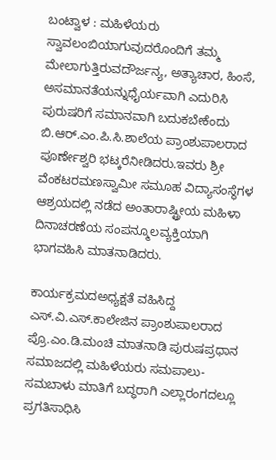ಬಂಟ್ವಾಳ : ಮಹಿಳೆಯರು ಸ್ವಾವಲಂಬಿಯಾಗುವುದರೊಂದಿಗೆ ತಮ್ಮ ಮೇಲಾಗುತ್ತಿರುವದೌರ್ಜನ್ಯ, ಅತ್ಯಾಚಾರ, ಹಿಂಸೆ, ಅಸಮಾನತೆಯನ್ನುಧೈರ್ಯವಾಗಿ ಎದುರಿಸಿ ಪುರುಷರಿಗೆ ಸಮಾನವಾಗಿ ಬದುಕಬೇಕೆಂದು ಬಿ.ಆರ್.ಎಂ.ಪಿ.ಸಿ.ಶಾಲೆಯ ಪ್ರಾಂಶುಪಾಲರಾದ ಪೂರ್ಣೇಶ್ವರಿ ಭಟ್ಕರೆನೀಡಿದರು.ಇವರು ಶ್ರೀ ವೆಂಕಟರಮಣಸ್ವಾಮೀ ಸಮೂಹ ವಿದ್ಯಾಸಂಸ್ಥೆಗಳ ಆಶ್ರಯದಲ್ಲಿ ನಡೆದ ಅಂತಾರಾಷ್ಟ್ರೀಯ ಮಹಿಳಾ ದಿನಾಚರಣೆಯ ಸಂಪನ್ಮೂಲವ್ಯಕ್ತಿಯಾಗಿ ಭಾಗವಹಿಸಿ ಮಾತನಾಡಿದರು.

ಕಾರ್ಯಕ್ರಮದಅಧ್ಯಕ್ಷತೆ ವಹಿಸಿದ್ದ ಎಸ್.ವಿ.ಎಸ್.ಕಾಲೇಜಿನ ಪ್ರಾಂಶುಪಾಲರಾದ ಪ್ರೊ.ಎಂ.ಡಿ.ಮಂಚಿ ಮಾತನಾಡಿ ಪುರುಷಪ್ರಧಾನ ಸಮಾಜದಲ್ಲಿ ಮಹಿಳೆಯರು ಸಮಪಾಲು-ಸಮಬಾಳು ಮಾತಿಗೆ ಬದ್ಧರಾಗಿ ಎಲ್ಲಾರಂಗದಲ್ಲೂ ಪ್ರಗತಿಸಾಧಿಸಿ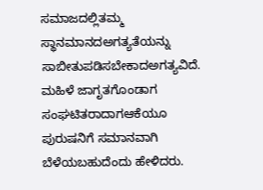ಸಮಾಜದಲ್ಲಿತಮ್ಮ ಸ್ಥಾನಮಾನದಅಗತ್ಯತೆಯನ್ನು ಸಾಬೀತುಪಡಿಸಬೇಕಾದಅಗತ್ಯವಿದೆ. ಮಹಿಳೆ ಜಾಗೃತಗೊಂಡಾಗ ಸಂಘಟಿತರಾದಾಗಆಕೆಯೂ ಪುರುಷನಿಗೆ ಸಮಾನವಾಗಿ ಬೆಳೆಯಬಹುದೆಂದು ಹೇಳಿದರು.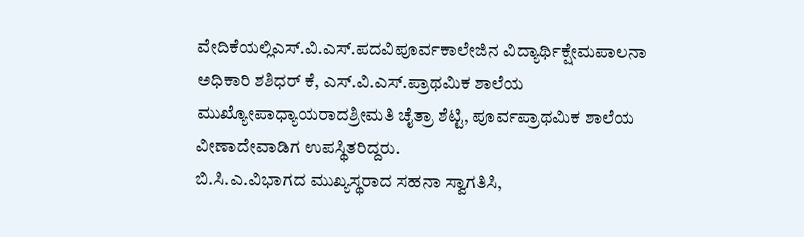ವೇದಿಕೆಯಲ್ಲಿಎಸ್.ವಿ.ಎಸ್.ಪದವಿಪೂರ್ವಕಾಲೇಜಿನ ವಿದ್ಯಾರ್ಥಿಕ್ಷೇಮಪಾಲನಾ ಅಧಿಕಾರಿ ಶಶಿಧರ್ ಕೆ, ಎಸ್.ವಿ.ಎಸ್.ಪ್ರಾಥಮಿಕ ಶಾಲೆಯ ಮುಖ್ಯೋಪಾಧ್ಯಾಯರಾದಶ್ರೀಮತಿ ಚೈತ್ರಾ ಶೆಟ್ಟಿ, ಪೂರ್ವಪ್ರಾಥಮಿಕ ಶಾಲೆಯ ವೀಣಾದೇವಾಡಿಗ ಉಪಸ್ಥಿತರಿದ್ದರು.
ಬಿ.ಸಿ.ಎ.ವಿಭಾಗದ ಮುಖ್ಯಸ್ಥರಾದ ಸಹನಾ ಸ್ವಾಗತಿಸಿ,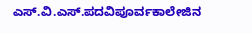ಎಸ್.ವಿ.ಎಸ್.ಪದವಿಪೂರ್ವಕಾಲೇಜಿನ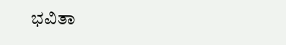ಭವಿತಾ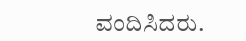ವಂದಿಸಿದರು.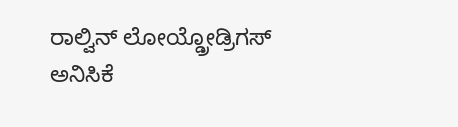ರಾಲ್ವಿನ್ ಲೋಯ್ಡ್ರೋಡ್ರಿಗಸ್ ಅನಿಸಿಕೆ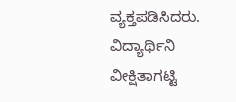ವ್ಯಕ್ತಪಡಿಸಿದರು. ವಿದ್ಯಾರ್ಥಿನಿ ವೀಕ್ಷಿತಾಗಟ್ಟಿ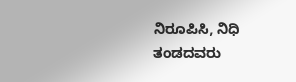ನಿರೂಪಿಸಿ, ನಿಧಿ ತಂಡದವರು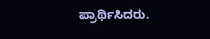ಪ್ರಾರ್ಥಿಸಿದರು.